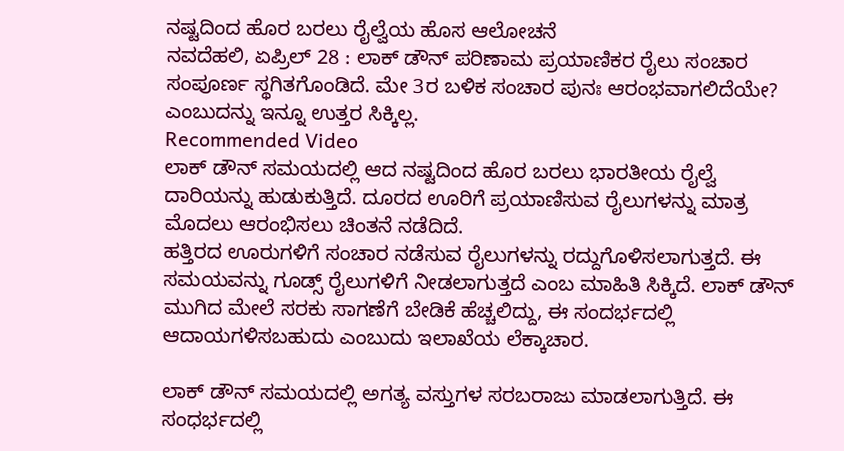ನಷ್ಟದಿಂದ ಹೊರ ಬರಲು ರೈಲ್ವೆಯ ಹೊಸ ಆಲೋಚನೆ
ನವದೆಹಲಿ, ಏಪ್ರಿಲ್ 28 : ಲಾಕ್ ಡೌನ್ ಪರಿಣಾಮ ಪ್ರಯಾಣಿಕರ ರೈಲು ಸಂಚಾರ ಸಂಪೂರ್ಣ ಸ್ಥಗಿತಗೊಂಡಿದೆ. ಮೇ 3ರ ಬಳಿಕ ಸಂಚಾರ ಪುನಃ ಆರಂಭವಾಗಲಿದೆಯೇ? ಎಂಬುದನ್ನು ಇನ್ನೂ ಉತ್ತರ ಸಿಕ್ಕಿಲ್ಲ.
Recommended Video
ಲಾಕ್ ಡೌನ್ ಸಮಯದಲ್ಲಿ ಆದ ನಷ್ಟದಿಂದ ಹೊರ ಬರಲು ಭಾರತೀಯ ರೈಲ್ವೆ ದಾರಿಯನ್ನು ಹುಡುಕುತ್ತಿದೆ. ದೂರದ ಊರಿಗೆ ಪ್ರಯಾಣಿಸುವ ರೈಲುಗಳನ್ನು ಮಾತ್ರ ಮೊದಲು ಆರಂಭಿಸಲು ಚಿಂತನೆ ನಡೆದಿದೆ.
ಹತ್ತಿರದ ಊರುಗಳಿಗೆ ಸಂಚಾರ ನಡೆಸುವ ರೈಲುಗಳನ್ನು ರದ್ದುಗೊಳಿಸಲಾಗುತ್ತದೆ. ಈ ಸಮಯವನ್ನು ಗೂಡ್ಸ್ ರೈಲುಗಳಿಗೆ ನೀಡಲಾಗುತ್ತದೆ ಎಂಬ ಮಾಹಿತಿ ಸಿಕ್ಕಿದೆ. ಲಾಕ್ ಡೌನ್ ಮುಗಿದ ಮೇಲೆ ಸರಕು ಸಾಗಣೆಗೆ ಬೇಡಿಕೆ ಹೆಚ್ಚಲಿದ್ದು, ಈ ಸಂದರ್ಭದಲ್ಲಿ ಆದಾಯಗಳಿಸಬಹುದು ಎಂಬುದು ಇಲಾಖೆಯ ಲೆಕ್ಕಾಚಾರ.

ಲಾಕ್ ಡೌನ್ ಸಮಯದಲ್ಲಿ ಅಗತ್ಯ ವಸ್ತುಗಳ ಸರಬರಾಜು ಮಾಡಲಾಗುತ್ತಿದೆ. ಈ ಸಂಧರ್ಭದಲ್ಲಿ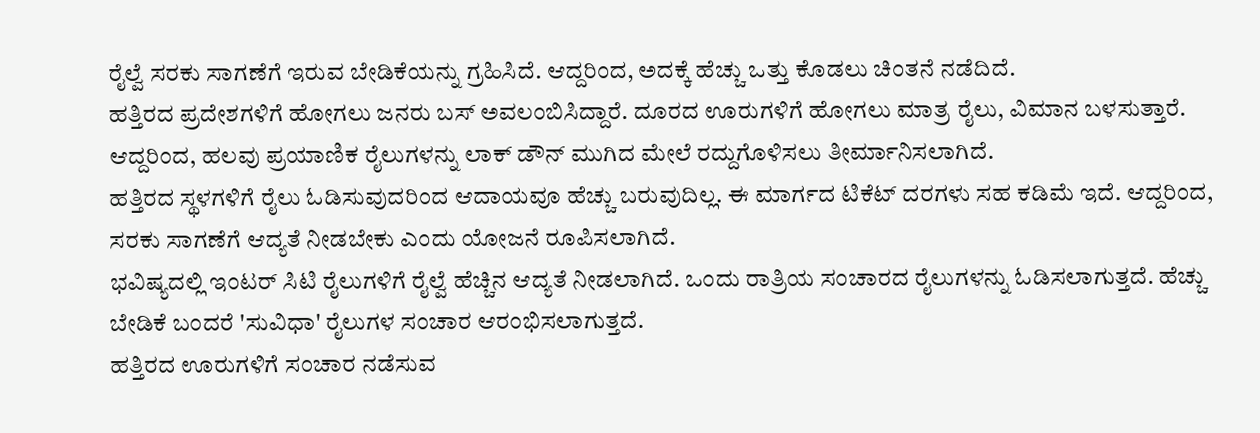ರೈಲ್ವೆ ಸರಕು ಸಾಗಣೆಗೆ ಇರುವ ಬೇಡಿಕೆಯನ್ನು ಗ್ರಹಿಸಿದೆ. ಆದ್ದರಿಂದ, ಅದಕ್ಕೆ ಹೆಚ್ಚು ಒತ್ತು ಕೊಡಲು ಚಿಂತನೆ ನಡೆದಿದೆ.
ಹತ್ತಿರದ ಪ್ರದೇಶಗಳಿಗೆ ಹೋಗಲು ಜನರು ಬಸ್ ಅವಲಂಬಿಸಿದ್ದಾರೆ. ದೂರದ ಊರುಗಳಿಗೆ ಹೋಗಲು ಮಾತ್ರ ರೈಲು, ವಿಮಾನ ಬಳಸುತ್ತಾರೆ. ಆದ್ದರಿಂದ, ಹಲವು ಪ್ರಯಾಣಿಕ ರೈಲುಗಳನ್ನು ಲಾಕ್ ಡೌನ್ ಮುಗಿದ ಮೇಲೆ ರದ್ದುಗೊಳಿಸಲು ತೀರ್ಮಾನಿಸಲಾಗಿದೆ.
ಹತ್ತಿರದ ಸ್ಥಳಗಳಿಗೆ ರೈಲು ಓಡಿಸುವುದರಿಂದ ಆದಾಯವೂ ಹೆಚ್ಚು ಬರುವುದಿಲ್ಲ. ಈ ಮಾರ್ಗದ ಟಿಕೆಟ್ ದರಗಳು ಸಹ ಕಡಿಮೆ ಇದೆ. ಆದ್ದರಿಂದ, ಸರಕು ಸಾಗಣೆಗೆ ಆದ್ಯತೆ ನೀಡಬೇಕು ಎಂದು ಯೋಜನೆ ರೂಪಿಸಲಾಗಿದೆ.
ಭವಿಷ್ಯದಲ್ಲಿ ಇಂಟರ್ ಸಿಟಿ ರೈಲುಗಳಿಗೆ ರೈಲ್ವೆ ಹೆಚ್ಚಿನ ಆದ್ಯತೆ ನೀಡಲಾಗಿದೆ. ಒಂದು ರಾತ್ರಿಯ ಸಂಚಾರದ ರೈಲುಗಳನ್ನು ಓಡಿಸಲಾಗುತ್ತದೆ. ಹೆಚ್ಚು ಬೇಡಿಕೆ ಬಂದರೆ 'ಸುವಿಧಾ' ರೈಲುಗಳ ಸಂಚಾರ ಆರಂಭಿಸಲಾಗುತ್ತದೆ.
ಹತ್ತಿರದ ಊರುಗಳಿಗೆ ಸಂಚಾರ ನಡೆಸುವ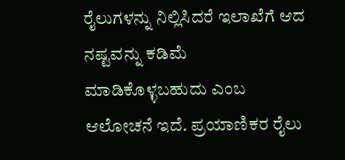ರೈಲುಗಳನ್ನು ನಿಲ್ಲಿಸಿದರೆ ಇಲಾಖೆಗೆ ಆದ ನಷ್ಟವನ್ನು ಕಡಿಮೆ ಮಾಡಿಕೊಳ್ಳಬಹುದು ಎಂಬ ಆಲೋಚನೆ ಇದೆ. ಪ್ರಯಾಣಿಕರ ರೈಲು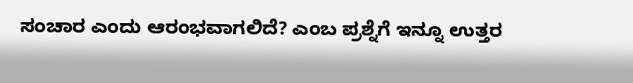ಸಂಚಾರ ಎಂದು ಆರಂಭವಾಗಲಿದೆ? ಎಂಬ ಪ್ರಶ್ನೆಗೆ ಇನ್ನೂ ಉತ್ತರ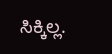ಸಿಕ್ಕಿಲ್ಲ.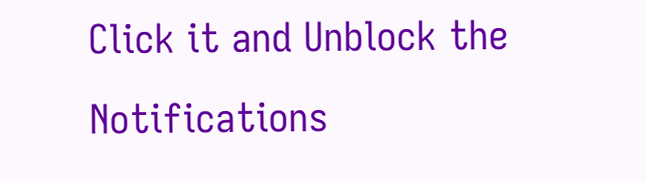Click it and Unblock the Notifications